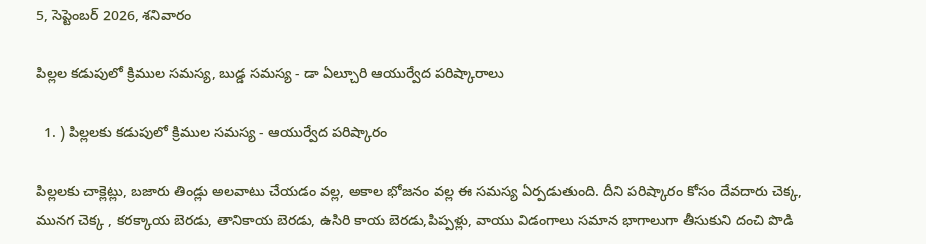5, సెప్టెంబర్ 2026, శనివారం

పిల్లల కడుపులో క్రిముల సమస్య, బుడ్డ సమస్య - డా ఏల్చూరి ఆయుర్వేద పరిష్కారాలు

  1. ) పిల్లలకు కడుపులో క్రిముల సమస్య - ఆయుర్వేద పరిష్కారం

పిల్లలకు చాక్లెట్లు, బజారు తిండ్లు అలవాటు చేయడం వల్ల, అకాల భోజనం వల్ల ఈ సమస్య ఏర్పడుతుంది. దీని పరిష్కారం కోసం దేవదారు చెక్క, మునగ చెక్క , కరక్కాయ బెరడు, తానికాయ బెరడు, ఉసిరి కాయ బెరడు,పిప్పళ్లు, వాయు విడంగాలు సమాన భాగాలుగా తీసుకుని దంచి పొడి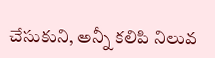చేసుకుని, అన్నీ కలిపి నిలువ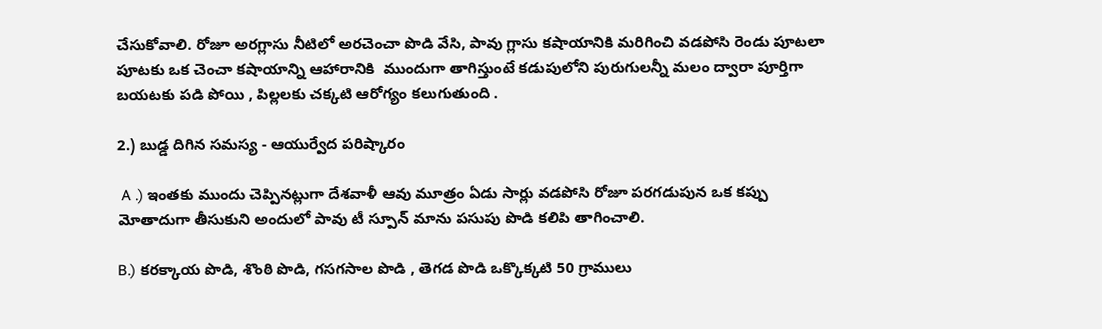చేసుకోవాలి. రోజూ అరగ్లాసు నీటిలో అరచెంచా పొడి వేసి, పావు గ్లాసు కషాయానికి మరిగించి వడపోసి రెండు పూటలా పూటకు ఒక చెంచా కషాయాన్ని ఆహారానికి  ముందుగా తాగిస్తుంటే కడుపులోని పురుగులన్నీ మలం ద్వారా పూర్తిగా బయటకు పడి పోయి , పిల్లలకు చక్కటి ఆరోగ్యం కలుగుతుంది .

2.) బుడ్డ దిగిన సమస్య - ఆయుర్వేద పరిష్కారం

 A .) ఇంతకు ముందు చెప్పినట్లుగా దేశవాళీ ఆవు మూత్రం ఏడు సార్లు వడపోసి రోజూ పరగడుపున ఒక కప్పు మోతాదుగా తీసుకుని అందులో పావు టీ స్పూన్ మాను పసుపు పొడి కలిపి తాగించాలి.

B.) కరక్కాయ పొడి, శొంఠి పొడి, గసగసాల పొడి , తెగడ పొడి ఒక్కొక్కటి 50 గ్రాములు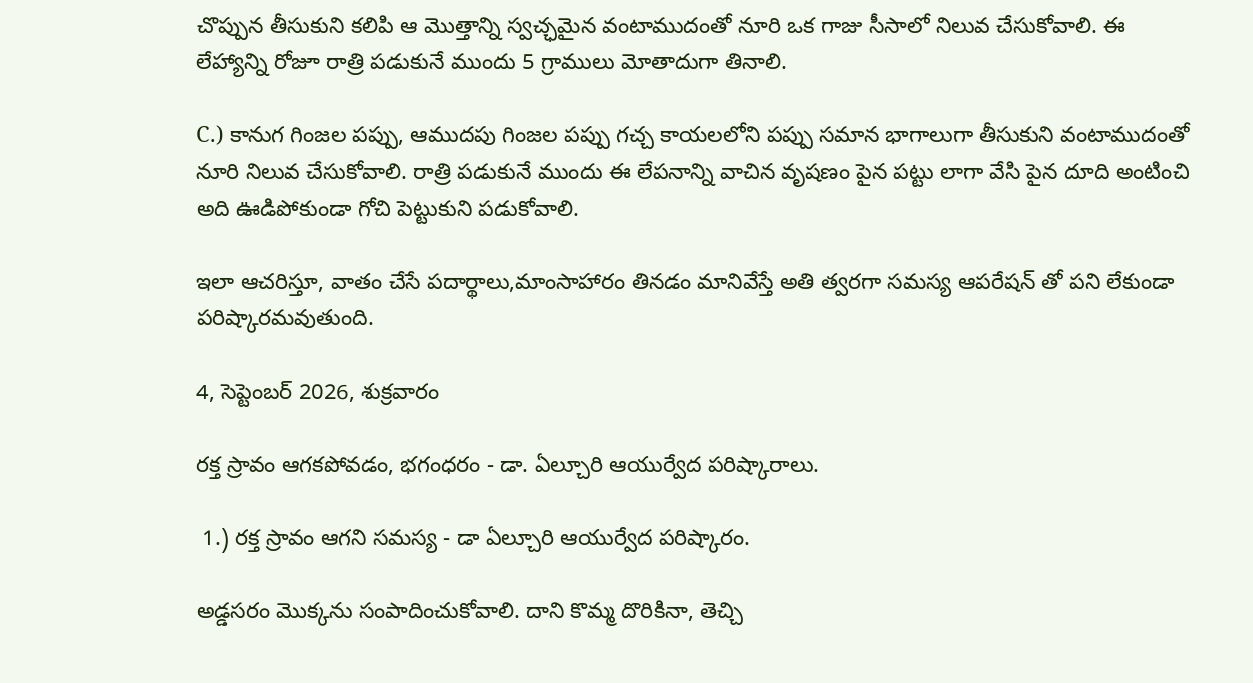చొప్పున తీసుకుని కలిపి ఆ మొత్తాన్ని స్వచ్ఛమైన వంటాముదంతో నూరి ఒక గాజు సీసాలో నిలువ చేసుకోవాలి. ఈ లేహ్యాన్ని రోజూ రాత్రి పడుకునే ముందు 5 గ్రాములు మోతాదుగా తినాలి.

C.) కానుగ గింజల పప్పు, ఆముదపు గింజల పప్పు గచ్చ కాయలలోని పప్పు సమాన భాగాలుగా తీసుకుని వంటాముదంతో నూరి నిలువ చేసుకోవాలి. రాత్రి పడుకునే ముందు ఈ లేపనాన్ని వాచిన వృషణం పైన పట్టు లాగా వేసి పైన దూది అంటించి అది ఊడిపోకుండా గోచి పెట్టుకుని పడుకోవాలి.

ఇలా ఆచరిస్తూ, వాతం చేసే పదార్థాలు,మాంసాహారం తినడం మానివేస్తే అతి త్వరగా సమస్య ఆపరేషన్ తో పని లేకుండా పరిష్కారమవుతుంది.

4, సెప్టెంబర్ 2026, శుక్రవారం

రక్త స్రావం ఆగకపోవడం, భగంధరం - డా. ఏల్చూరి ఆయుర్వేద పరిష్కారాలు.

 1.) రక్త స్రావం ఆగని సమస్య - డా ఏల్చూరి ఆయుర్వేద పరిష్కారం.

అడ్డసరం మొక్కను సంపాదించుకోవాలి. దాని కొమ్మ దొరికినా, తెచ్చి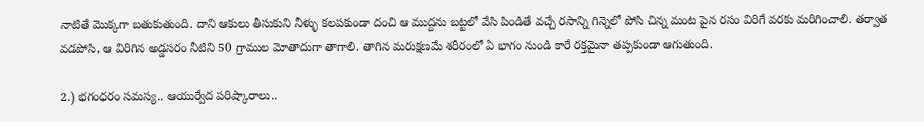నాటితే మొక్కగా బతుకుతుంది. దాని ఆకులు తీసుకుని నీళ్ళు కలపకుండా దంచి ఆ ముద్దను బట్టలో వేసి పిండితే వచ్చే రసాన్ని గిన్నెలో పోసి చిన్న మంట పైన రసం విరిగే వరకు మరిగించాలి. తర్వాత వడపోసి, ఆ విరిగిన అడ్డసరం నీటిని 50 గ్రాముల మోతాదుగా తాగాలి. తాగిన మరుక్షణమే శరీరంలో ఏ భాగం నుండి కారే రక్తమైనా తప్పకుండా ఆగుతుంది.

2.) భగంధరం సమస్య.. ఆయుర్వేద పరిష్కారాలు..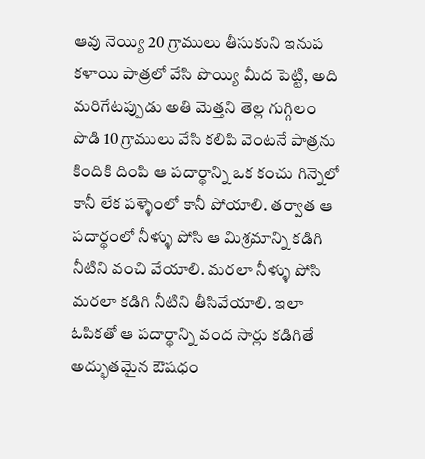ఆవు నెయ్యి 20 గ్రాములు తీసుకుని ఇనుప కళాయి పాత్రలో వేసి పొయ్యి మీద పెట్టి, అది మరిగేటప్పుడు అతి మెత్తని తెల్ల గుగ్గిలం పొడి 10 గ్రాములు వేసి కలిపి వెంటనే పాత్రను కిందికి దింపి ఆ పదార్థాన్ని ఒక కంచు గిన్నెలో కానీ లేక పళ్ళెంలో కానీ పోయాలి. తర్వాత ఆ పదార్థంలో నీళ్ళు పోసి ఆ మిశ్రమాన్ని కడిగి నీటిని వంచి వేయాలి. మరలా నీళ్ళు పోసి మరలా కడిగి నీటిని తీసివేయాలి. ఇలా ఓపికతో ఆ పదార్థాన్ని వంద సార్లు కడిగితే అద్భుతమైన ఔషధం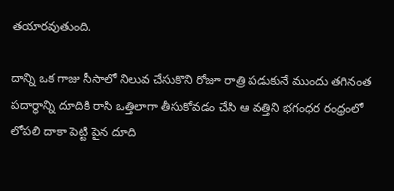తయారవుతుంది.

దాన్ని ఒక గాజు సీసాలో నిలువ చేసుకొని రోజూ రాత్రి పడుకునే ముందు తగినంత పదార్థాన్ని దూదికి రాసి ఒత్తిలాగా తీసుకోవడం చేసి ఆ వత్తిని భగంధర రంధ్రంలో లోపలి దాకా పెట్టి పైన దూది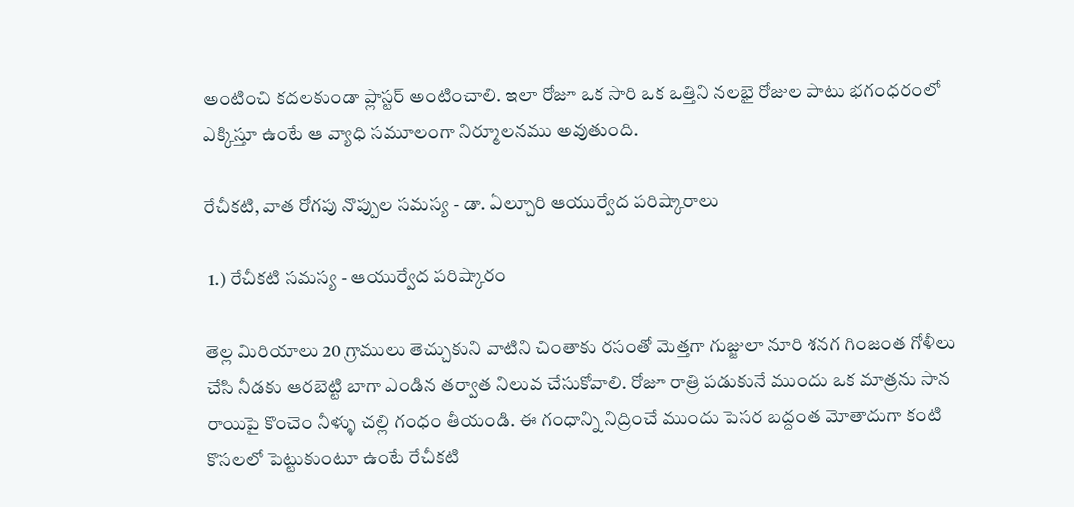అంటించి కదలకుండా ప్లాస్టర్ అంటించాలి. ఇలా రోజూ ఒక సారి ఒక ఒత్తిని నలభై రోజుల పాటు భగంధరంలో ఎక్కిస్తూ ఉంటే ఆ వ్యాధి సమూలంగా నిర్మూలనము అవుతుంది.

రేచీకటి, వాత రోగపు నొప్పుల సమస్య - డా. ఏల్చూరి ఆయుర్వేద పరిష్కారాలు

 1.) రేచీకటి సమస్య - ఆయుర్వేద పరిష్కారం

తెల్ల మిరియాలు 20 గ్రాములు తెచ్చుకుని వాటిని చింతాకు రసంతో మెత్తగా గుజ్జులా నూరి శనగ గింజంత గోళీలు చేసి నీడకు ఆరబెట్టి బాగా ఎండిన తర్వాత నిలువ చేసుకోవాలి. రోజూ రాత్రి పడుకునే ముందు ఒక మాత్రను సాన రాయిపై కొంచెం నీళ్ళు చల్లి గంధం తీయండి. ఈ గంధాన్ని నిద్రించే ముందు పెసర బద్దంత మోతాదుగా కంటి కొసలలో పెట్టుకుంటూ ఉంటే రేచీకటి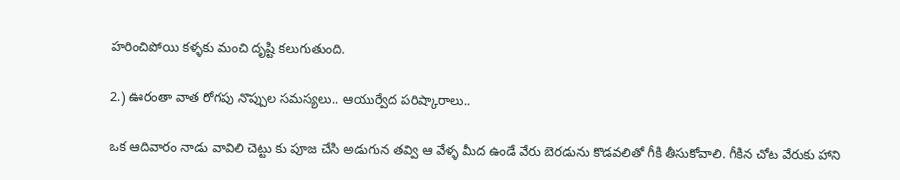హరించిపోయి కళ్ళకు మంచి దృష్టి కలుగుతుంది.

2.) ఊరంతా వాత రోగపు నొప్పుల సమస్యలు.. ఆయుర్వేద పరిష్కారాలు..

ఒక ఆదివారం నాడు వావిలి చెట్టు కు పూజ చేసి అడుగున తవ్వి ఆ వేళ్ళ మీద ఉండే వేరు బెరడును కొడవలితో గీకి తీసుకోవాలి. గీకిన చోట వేరుకు హాని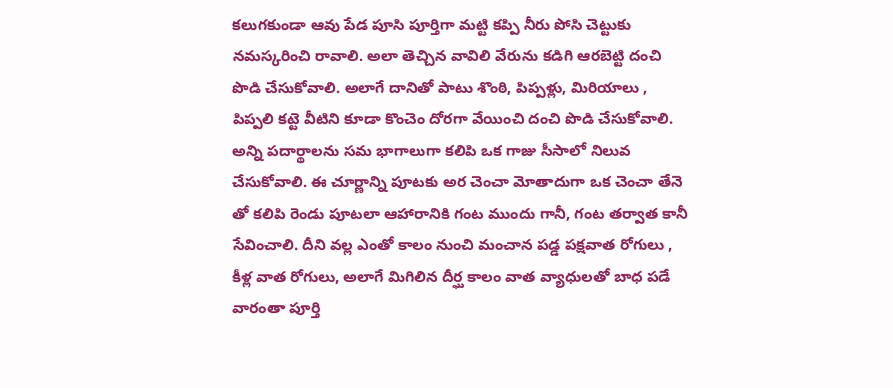కలుగకుండా ఆవు పేడ పూసి పూర్తిగా మట్టి కప్పి నీరు పోసి చెట్టుకు నమస్కరించి రావాలి. అలా తెచ్చిన వావిలి వేరును కడిగి ఆరబెట్టి దంచి పొడి చేసుకోవాలి. అలాగే దానితో పాటు శొంఠి, పిప్పళ్లు, మిరియాలు , పిప్పలి కట్టె వీటిని కూడా కొంచెం దోరగా వేయించి దంచి పొడి చేసుకోవాలి. అన్ని పదార్థాలను సమ భాగాలుగా కలిపి ఒక గాజు సీసాలో నిలువ చేసుకోవాలి. ఈ చూర్ణాన్ని పూటకు అర చెంచా మోతాదుగా ఒక చెంచా తేనె తో కలిపి రెండు పూటలా ఆహారానికి గంట ముందు గానీ, గంట తర్వాత కానీ సేవించాలి. దీని వల్ల ఎంతో కాలం నుంచి మంచాన పడ్డ పక్షవాత రోగులు , కీళ్ల వాత రోగులు, అలాగే మిగిలిన దీర్ఘ కాలం వాత వ్యాధులతో బాధ పడే వారంతా పూర్తి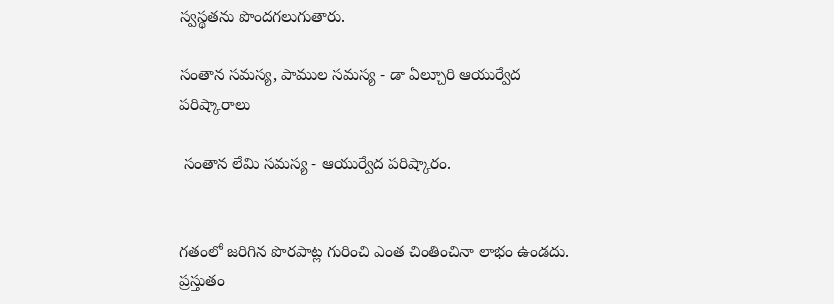స్వస్థతను పొందగలుగుతారు.

సంతాన సమస్య, పాముల సమస్య - డా ఏల్చూరి ఆయుర్వేద పరిష్కారాలు

 సంతాన లేమి సమస్య - ఆయుర్వేద పరిష్కారం.


గతంలో జరిగిన పొరపాట్ల గురించి ఎంత చింతించినా లాభం ఉండదు. ప్రస్తుతం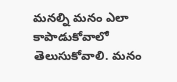మనల్ని మనం ఎలా కాపాడుకోవాలో తెలుసుకోవాలి. మనం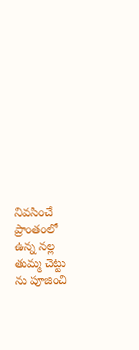నివసించే ప్రాంతంలో ఉన్న నల్ల తుమ్మ చెట్టు ను పూజించి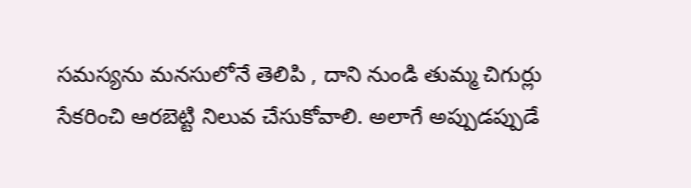సమస్యను మనసులోనే తెలిపి , దాని నుండి తుమ్మ చిగుర్లు సేకరించి ఆరబెట్టి నిలువ చేసుకోవాలి. అలాగే అప్పుడప్పుడే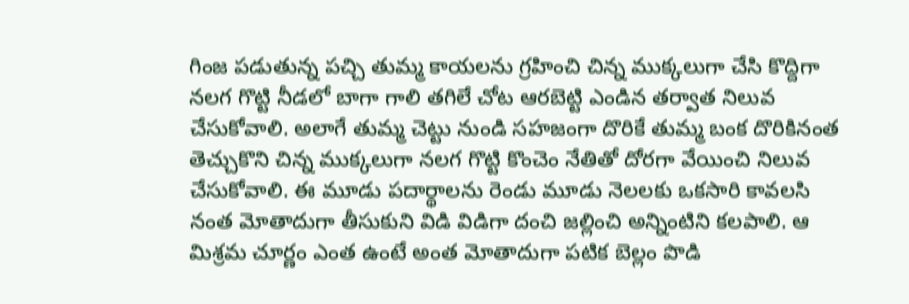గింజ పడుతున్న పచ్చి తుమ్మ కాయలను గ్రహించి చిన్న ముక్కలుగా చేసి కొద్దిగా నలగ గొట్టి నీడలో బాగా గాలి తగిలే చోట ఆరబెట్టి ఎండిన తర్వాత నిలువ చేసుకోవాలి. అలాగే తుమ్మ చెట్టు నుండి సహజంగా దొరికే తుమ్మ బంక దొరికినంత తెచ్చుకొని చిన్న ముక్కలుగా నలగ గొట్టి కొంచెం నేతితో దోరగా వేయించి నిలువ చేసుకోవాలి. ఈ మూడు పదార్థాలను రెండు మూడు నెలలకు ఒకసారి కావలసి నంత మోతాదుగా తీసుకుని విడి విడిగా దంచి జల్లించి అన్నింటిని కలపాలి. ఆ మిశ్రమ చూర్ణం ఎంత ఉంటే అంత మోతాదుగా పటిక బెల్లం పొడి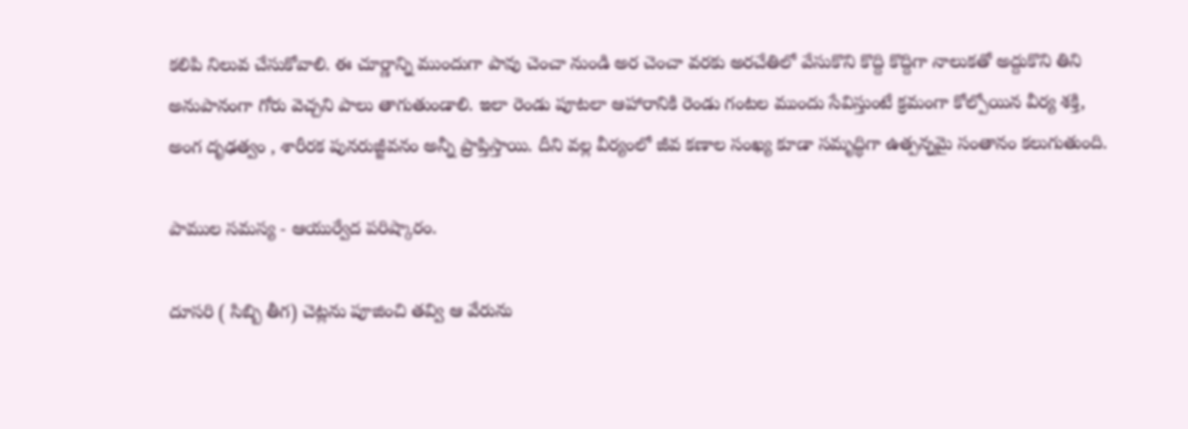కలిపి నిలువ చేసుకోవాలి. ఈ చూర్ణాన్ని ముందుగా పావు చెంచా నుండి అర చెంచా వరకు అరచేతిలో వేసుకొని కొద్ది కొద్దిగా నాలుకతో అద్దుకొని తిని అనుపానంగా గోరు వెచ్చని పాలు తాగుతుండాలి. ఇలా రెండు పూటలా ఆహారానికి రెండు గంటల ముందు సేవిస్తుంటే క్రమంగా కోల్పోయిన వీర్య శక్తి, అంగ దృఢత్వం , శారీరక పునరుజ్జీవనం అన్నీ ప్రాప్తిస్తాయి. దీని వల్ల వీర్యంలో జీవ కణాల సంఖ్య కూడా సమృద్ధిగా ఉత్పన్నమై సంతానం కలుగుతుంది.

పాముల సమస్య - ఆయుర్వేద పరిష్కారం.

దూసరి ( సిబ్బి తీగ) చెట్లను పూజించి తవ్వి ఆ వేరును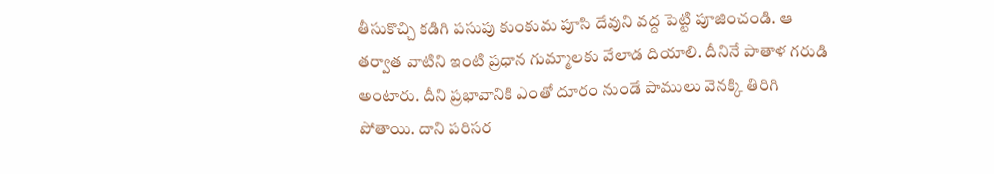తీసుకొచ్చి కడిగి పసుపు కుంకుమ పూసి దేవుని వద్ద పెట్టి పూజించండి. ఆ తర్వాత వాటిని ఇంటి ప్రధాన గుమ్మాలకు వేలాడ దియాలి. దీనినే పాతాళ గరుడి అంటారు. దీని ప్రభావానికి ఎంతో దూరం నుండే పాములు వెనక్కి తిరిగి పోతాయి. దాని పరిసర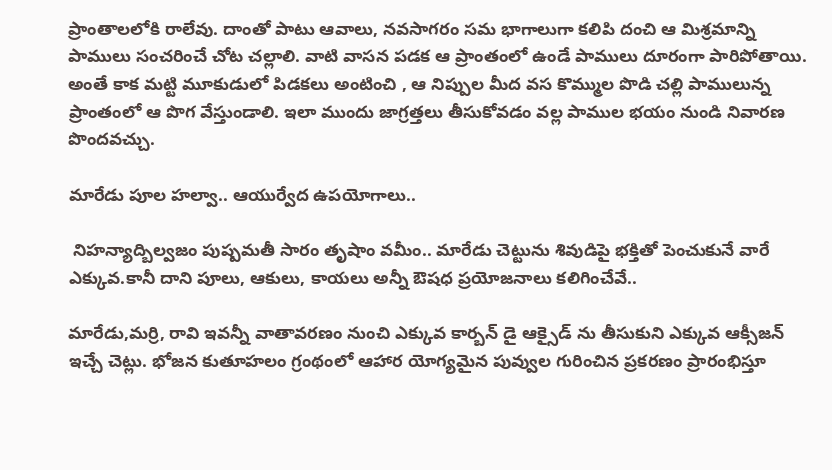ప్రాంతాలలోకి రాలేవు. దాంతో పాటు ఆవాలు, నవసాగరం సమ భాగాలుగా కలిపి దంచి ఆ మిశ్రమాన్ని పాములు సంచరించే చోట చల్లాలి. వాటి వాసన పడక ఆ ప్రాంతంలో ఉండే పాములు దూరంగా పారిపోతాయి. అంతే కాక మట్టి మూకుడులో పిడకలు అంటించి , ఆ నిప్పుల మీద వస కొమ్ముల పొడి చల్లి పాములున్న ప్రాంతంలో ఆ పొగ వేస్తుండాలి. ఇలా ముందు జాగ్రత్తలు తీసుకోవడం వల్ల పాముల భయం నుండి నివారణ పొందవచ్చు.

మారేడు పూల హల్వా.. ఆయుర్వేద ఉపయోగాలు..

 నిహన్యాద్బిల్వజం పుష్పమతీ సారం తృషాం వమీం.. మారేడు చెట్టును శివుడిపై భక్తితో పెంచుకునే వారే ఎక్కువ.కానీ దాని పూలు, ఆకులు, కాయలు అన్నీ ఔషధ ప్రయోజనాలు కలిగించేవే..

మారేడు,మర్రి, రావి ఇవన్నీ వాతావరణం నుంచి ఎక్కువ కార్బన్ డై ఆక్సైడ్ ను తీసుకుని ఎక్కువ ఆక్సీజన్ ఇచ్చే చెట్లు. భోజన కుతూహలం గ్రంథంలో ఆహార యోగ్యమైన పువ్వుల గురించిన ప్రకరణం ప్రారంభిస్తూ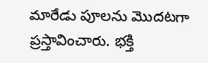మారేడు పూలను మొదటగా ప్రస్తావించారు. భక్తి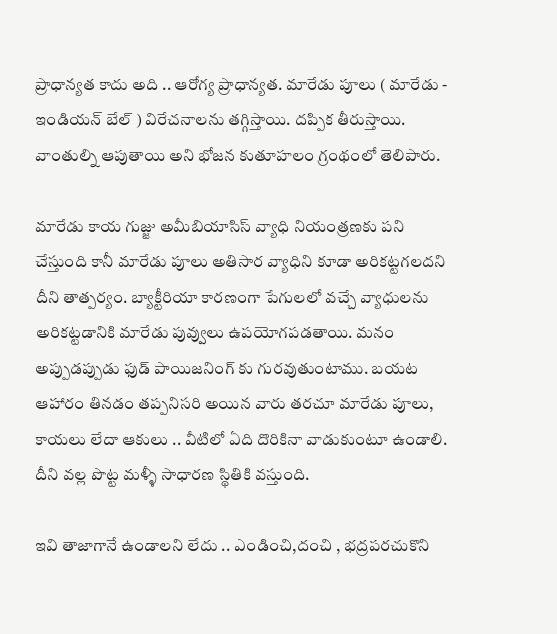ప్రాధాన్యత కాదు అది .. ఆరోగ్య ప్రాధాన్యత. మారేడు పూలు ( మారేడు - ఇండియన్ బేల్ ) విరేచనాలను తగ్గిస్తాయి. దప్పిక తీరుస్తాయి. వాంతుల్ని ఆపుతాయి అని భోజన కుతూహలం గ్రంథంలో తెలిపారు.

మారేడు కాయ గుజ్జు అమీబియాసిస్ వ్యాధి నియంత్రణకు పని చేస్తుంది కానీ మారేడు పూలు అతిసార వ్యాధిని కూడా అరికట్టగలదని దీని తాత్పర్యం. బ్యాక్టీరియా కారణంగా పేగులలో వచ్చే వ్యాధులను అరికట్టడానికి మారేడు పువ్వులు ఉపయోగపడతాయి. మనం అప్పుడప్పుడు ఫుడ్ పాయిజనింగ్ కు గురవుతుంటాము. బయట ఆహారం తినడం తప్పనిసరి అయిన వారు తరచూ మారేడు పూలు, కాయలు లేదా ఆకులు .. వీటిలో ఏది దొరికినా వాడుకుంటూ ఉండాలి. దీని వల్ల పొట్ట మళ్ళీ సాధారణ స్థితికి వస్తుంది.

ఇవి తాజాగానే ఉండాలని లేదు .. ఎండించి,దంచి , భద్రపరచుకొని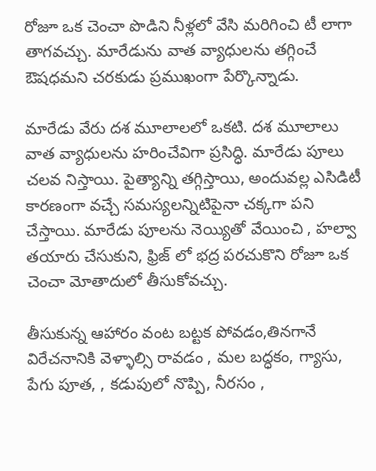రోజూ ఒక చెంచా పొడిని నీళ్లలో వేసి మరిగించి టీ లాగా తాగవచ్చు. మారేడును వాత వ్యాధులను తగ్గించే ఔషధమని చరకుడు ప్రముఖంగా పేర్కొన్నాడు.

మారేడు వేరు దశ మూలాలలో ఒకటి. దశ మూలాలు వాత వ్యాధులను హరించేవిగా ప్రసిద్ధి. మారేడు పూలు చలవ నిస్తాయి. పైత్యాన్ని తగ్గిస్తాయి, అందువల్ల ఎసిడిటీ కారణంగా వచ్చే సమస్యలన్నిటిపైనా చక్కగా పని చేస్తాయి. మారేడు పూలను నెయ్యితో వేయించి , హల్వా తయారు చేసుకుని, ఫ్రిజ్ లో భద్ర పరచుకొని రోజూ ఒక చెంచా మోతాదులో తీసుకోవచ్చు.

తీసుకున్న ఆహారం వంట బట్టక పోవడం,తినగానే విరేచనానికి వెళ్ళాల్సి రావడం , మల బద్ధకం, గ్యాసు, పేగు పూత, , కడుపులో నొప్పి, నీరసం ,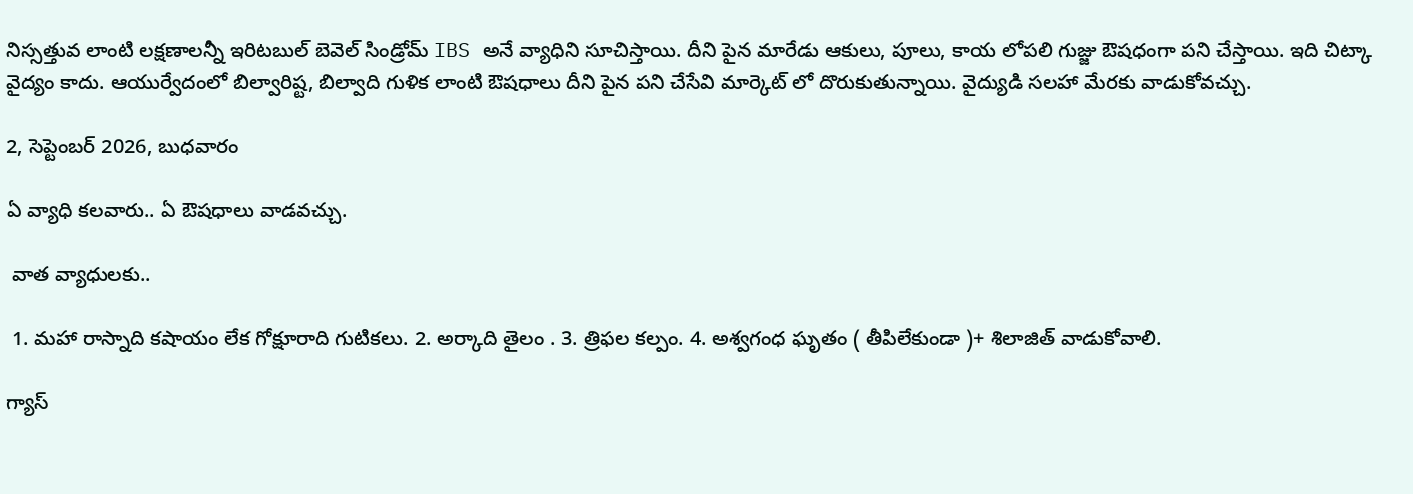నిస్సత్తువ లాంటి లక్షణాలన్నీ ఇరిటబుల్ బెవెల్ సిండ్రోమ్ IBS అనే వ్యాధిని సూచిస్తాయి. దీని పైన మారేడు ఆకులు, పూలు, కాయ లోపలి గుజ్జు ఔషధంగా పని చేస్తాయి. ఇది చిట్కా వైద్యం కాదు. ఆయుర్వేదంలో బిల్వారిష్ట, బిల్వాది గుళిక లాంటి ఔషధాలు దీని పైన పని చేసేవి మార్కెట్ లో దొరుకుతున్నాయి. వైద్యుడి సలహా మేరకు వాడుకోవచ్చు.

2, సెప్టెంబర్ 2026, బుధవారం

ఏ వ్యాధి కలవారు.. ఏ ఔషధాలు వాడవచ్చు.

 వాత వ్యాధులకు..

 1. మహా రాస్నాది కషాయం లేక గోక్షూరాది గుటికలు. 2. అర్కాది తైలం . 3. త్రిఫల కల్పం. 4. అశ్వగంధ ఘృతం ( తీపిలేకుండా )+ శిలాజిత్ వాడుకోవాలి.

గ్యాస్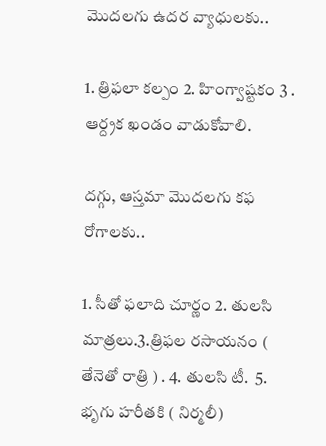మొదలగు ఉదర వ్యాధులకు..

1. త్రిఫలా కల్పం 2. హింగ్వాష్టకం 3 . ఆర్ద్రక ఖండం వాడుకోవాలి.

దగ్గు, ఆస్తమా మొదలగు కఫ రోగాలకు..

1. సీతో ఫలాది చూర్ణం 2. తులసి మాత్రలు.3.త్రిఫల రసాయనం ( తేనెతో రాత్రి ) . 4. తులసి టీ.  5. భృగు హరీతకి ( నిర్మలీ)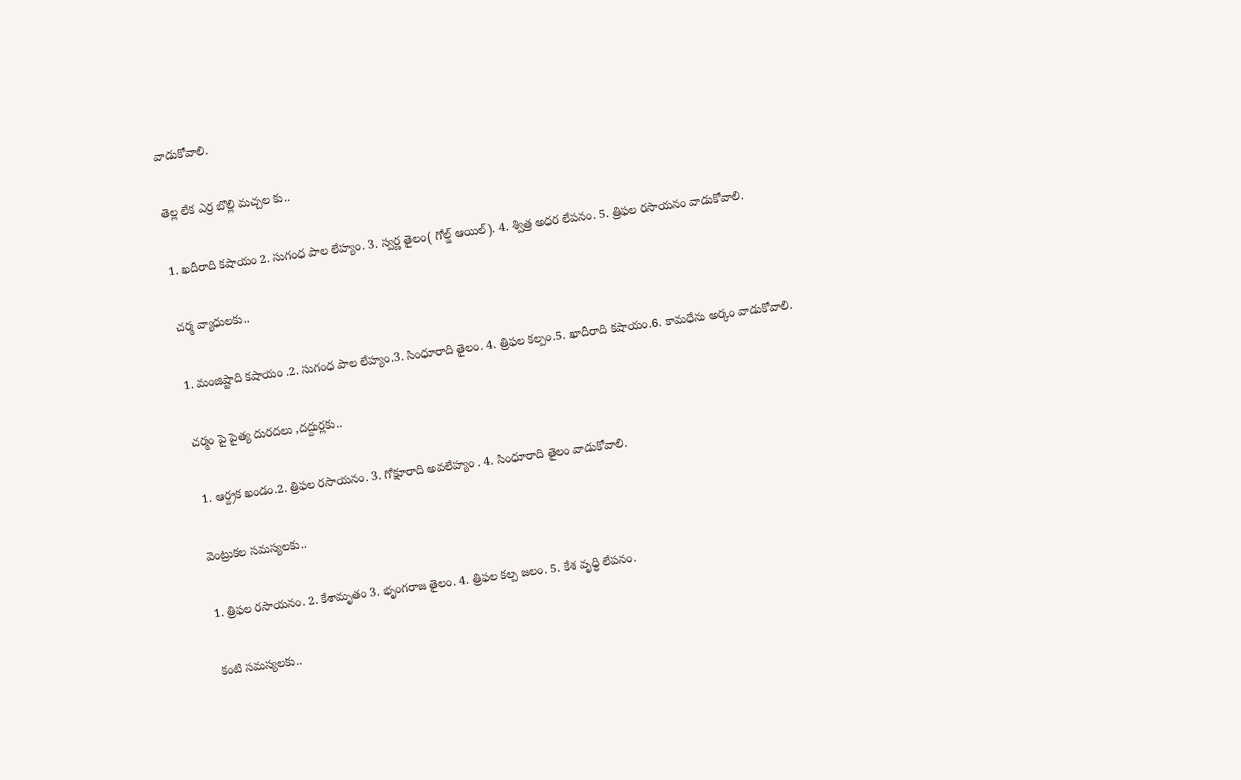వాడుకోవాలి.

తెల్ల లేక ఎర్ర బొల్లి మచ్చల కు..

1. ఖదీరాది కషాయం 2. సుగంధ పాల లేహ్యం. 3. స్వర్ణ తైలం( గోల్డ్ ఆయిల్). 4. శ్విత్ర అధర లేపనం. 5. త్రిఫల రసాయనం వాడుకోవాలి.

చర్మ వ్యాధులకు..

1. మంజిష్టాది కషాయం .2. సుగంధ పాల లేహ్యం.3. సింధూరాది తైలం. 4. త్రిఫల కల్పం.5. ఖాదీరాది కషాయం.6. కామధేను అర్కం వాడుకోవాలి.

చర్మం పై పైత్య దురదలు ,దద్దుర్లకు..

 1. ఆర్ద్రక ఖండం.2. త్రిఫల రసాయనం. 3. గోక్షూరాది అవలేహ్యం . 4. సింధూరాది తైలం వాడుకోవాలి.

వెంట్రుకల సమస్యలకు..

1. త్రిఫల రసాయనం. 2. కేశామృతం 3. భృంగరాజ తైలం. 4. త్రిఫల కల్ప జలం. 5. కేశ వృధ్ధి లేపనం.

కంటి సమస్యలకు..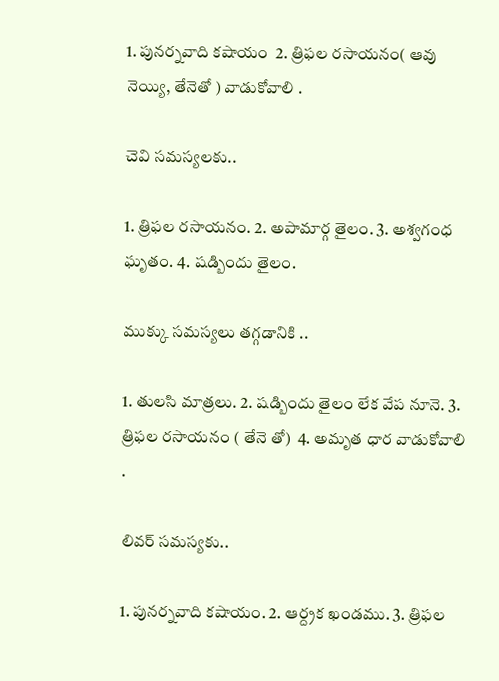1. పునర్నవాది కషాయం  2. త్రిఫల రసాయనం( ఆవు నెయ్యి, తేనెతో ) వాడుకోవాలి .

చెవి సమస్యలకు..

1. త్రిఫల రసాయనం. 2. అపామార్గ తైలం. 3. అశ్వగంధ ఘృతం. 4. షడ్బిందు తైలం.

ముక్కు సమస్యలు తగ్గడానికి ..

1. తులసి మాత్రలు. 2. షడ్బిందు తైలం లేక వేప నూనె. 3. త్రిఫల రసాయనం ( తేనె తో)  4. అమృత ధార వాడుకోవాలి .

లివర్ సమస్యకు..

1. పునర్నవాది కషాయం. 2. ఆర్ద్రక ఖండము. 3. త్రిఫల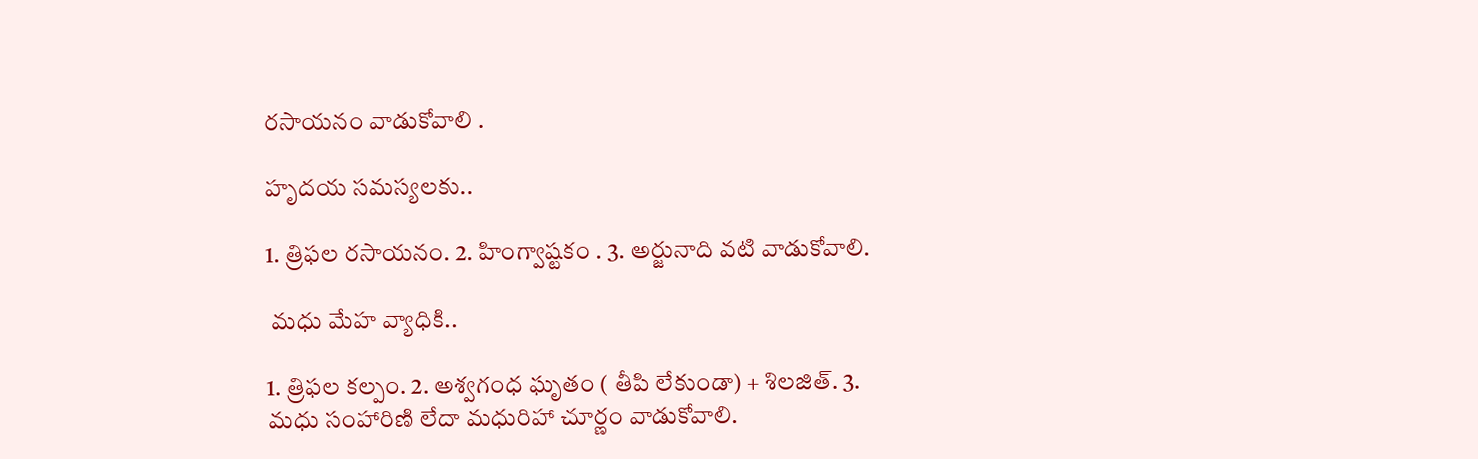రసాయనం వాడుకోవాలి .

హృదయ సమస్యలకు..

1. త్రిఫల రసాయనం. 2. హింగ్వాష్టకం . 3. అర్జునాది వటి వాడుకోవాలి.

 మధు మేహ వ్యాధికి..

1. త్రిఫల కల్పం. 2. అశ్వగంధ ఘృతం ( తీపి లేకుండా) + శిలజిత్. 3. మధు సంహారిణి లేదా మధురిహా చూర్ణం వాడుకోవాలి.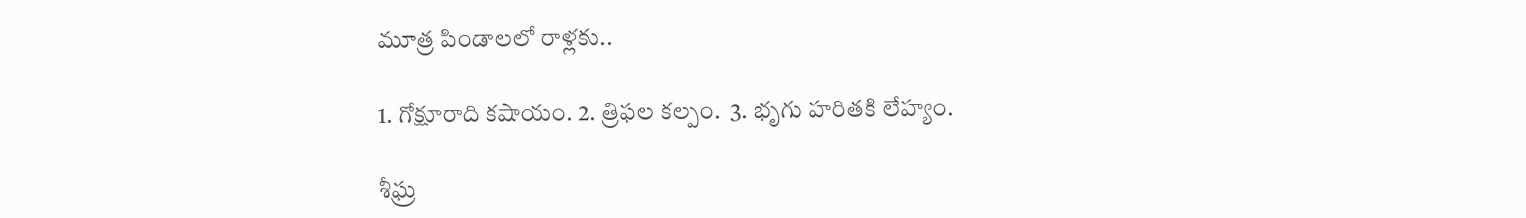మూత్ర పిండాలలో రాళ్లకు..

1. గోక్షూరాది కషాయం. 2. త్రిఫల కల్పం.  3. భృగు హరితకి లేహ్యం.

శీఘ్ర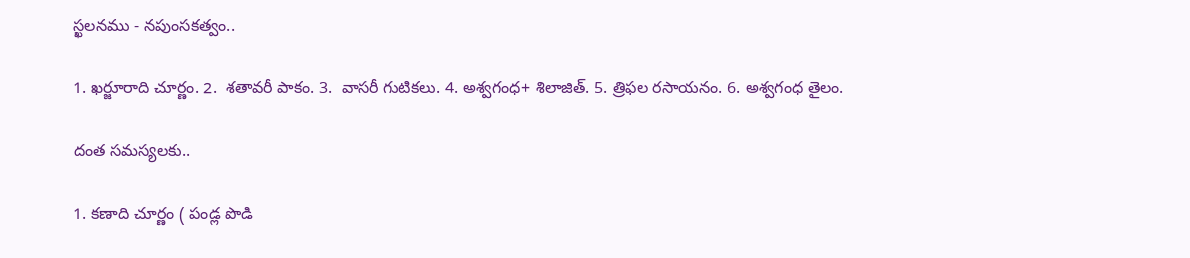స్ఖలనము - నపుంసకత్వం..

1. ఖర్జూరాది చూర్ణం. 2.  శతావరీ పాకం. 3.  వాసరీ గుటికలు. 4. అశ్వగంధ+ శిలాజిత్. 5. త్రిఫల రసాయనం. 6. అశ్వగంధ తైలం.

దంత సమస్యలకు..

1. కణాది చూర్ణం ( పండ్ల పొడి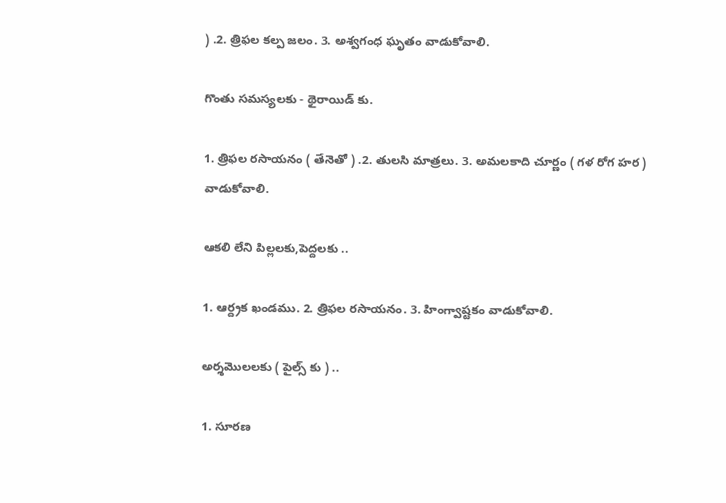) .2. త్రిఫల కల్ప జలం. 3. అశ్వగంధ ఘృతం వాడుకోవాలి.

గొంతు సమస్యలకు - థైరాయిడ్ కు.

1. త్రిఫల రసాయనం ( తేనెతో ) .2. తులసి మాత్రలు. 3. అమలకాది చూర్ణం ( గళ రోగ హర ) వాడుకోవాలి.

ఆకలి లేని పిల్లలకు,పెద్దలకు ..

1. ఆర్ద్రక ఖండము. 2. త్రిఫల రసాయనం. 3. హింగ్వాష్టకం వాడుకోవాలి.

అర్శమొలలకు ( పైల్స్ కు ) ..

1. సూరణ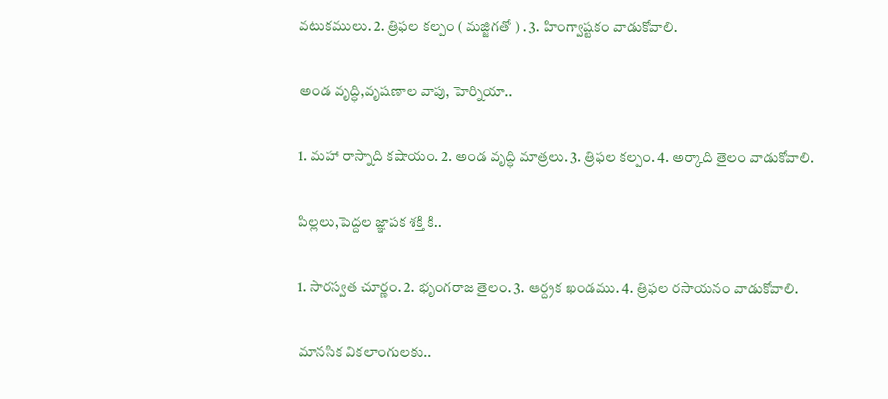వటుకములు. 2. త్రిఫల కల్పం ( మజ్జిగతో ) . 3. హింగ్వాష్టకం వాడుకోవాలి.

అండ వృద్ధి,వృషణాల వాపు, హెర్నియా..

1. మహా రాస్నాది కషాయం. 2. అండ వృద్ధి మాత్రలు. 3. త్రిఫల కల్పం. 4. అర్కాది తైలం వాడుకోవాలి.

పిల్లలు,పెద్దల జ్ఞాపక శక్తి కి..

1. సారస్వత చూర్ణం. 2. భృంగరాజ తైలం. 3. ఆర్ద్రక ఖండము. 4. త్రిఫల రసాయనం వాడుకోవాలి.

మానసిక వికలాంగులకు..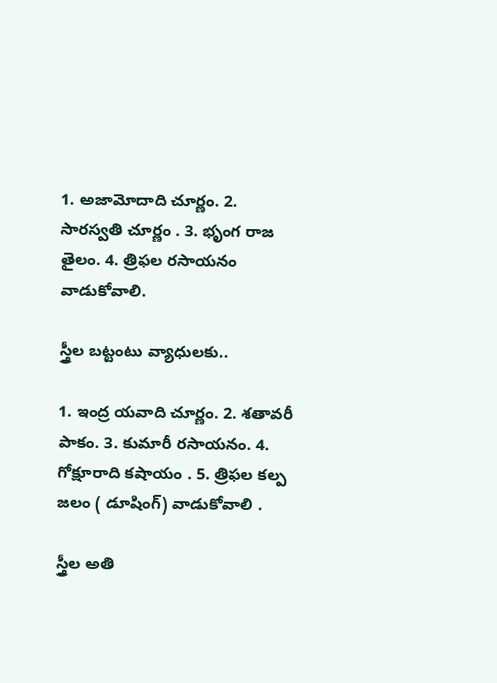1. అజామోదాది చూర్ణం. 2. సారస్వతి చూర్ణం . 3. భృంగ రాజ తైలం. 4. త్రిఫల రసాయనం వాడుకోవాలి.

స్త్రీల బట్టంటు వ్యాధులకు..

1. ఇంద్ర యవాది చూర్ణం. 2. శతావరీ పాకం. 3. కుమారీ రసాయనం. 4. గోక్షూరాది కషాయం . 5. త్రిఫల కల్ప జలం ( డూషింగ్) వాడుకోవాలి .

స్త్రీల అతి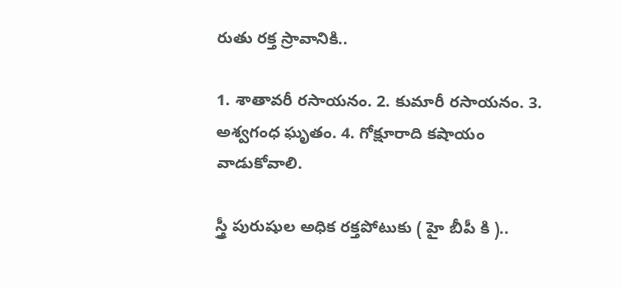రుతు రక్త స్రావానికి..

1. శాతావరీ రసాయనం. 2. కుమారీ రసాయనం. 3. అశ్వగంధ ఘృతం. 4. గోక్షూరాది కషాయం వాడుకోవాలి.

స్త్రీ పురుషుల అధిక రక్తపోటుకు ( హై బీపీ కి )..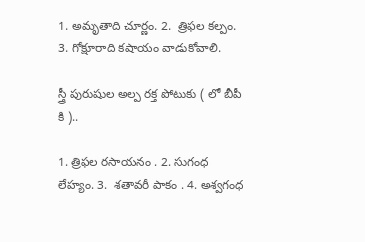1. అమృతాది చూర్ణం. 2.  త్రిఫల కల్పం. 3. గోక్షూరాది కషాయం వాడుకోవాలి.

స్త్రీ పురుషుల అల్ప రక్త పోటుకు ( లో బీపీ కి )..

1. త్రిఫల రసాయనం . 2. సుగంధ లేహ్యం. 3.  శతావరీ పాకం . 4. అశ్వగంధ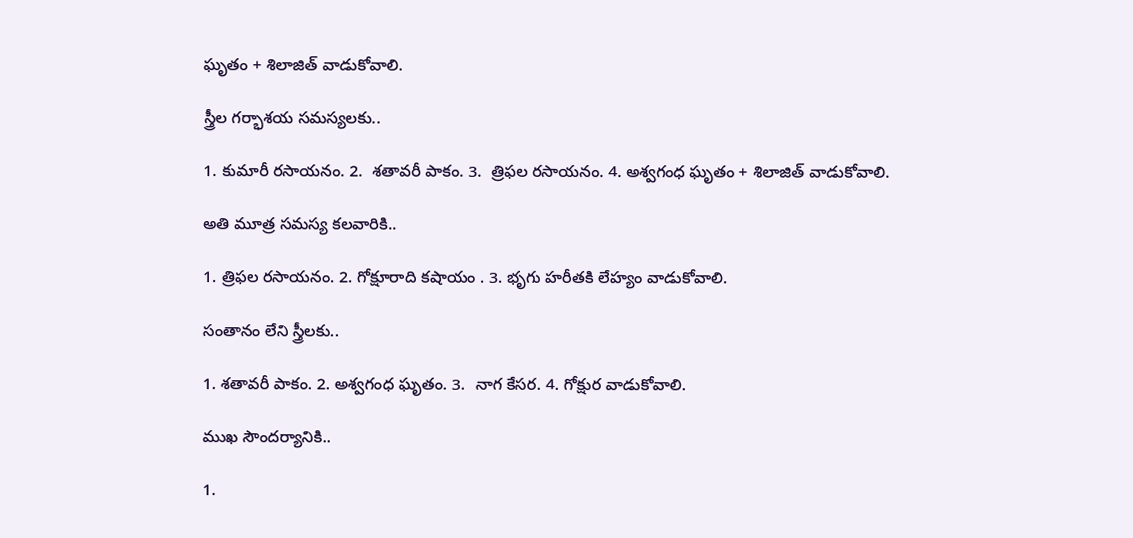ఘృతం + శిలాజిత్ వాడుకోవాలి.

స్త్రీల గర్భాశయ సమస్యలకు..

1. కుమారీ రసాయనం. 2.  శతావరీ పాకం. 3.  త్రిఫల రసాయనం. 4. అశ్వగంధ ఘృతం + శిలాజిత్ వాడుకోవాలి.

అతి మూత్ర సమస్య కలవారికి..

1. త్రిఫల రసాయనం. 2. గోక్షూరాది కషాయం . 3. భృగు హరీతకి లేహ్యం వాడుకోవాలి.

సంతానం లేని స్త్రీలకు..

1. శతావరీ పాకం. 2. అశ్వగంధ ఘృతం. 3.  నాగ కేసర. 4. గోక్షుర వాడుకోవాలి.

ముఖ సౌందర్యానికి..

1.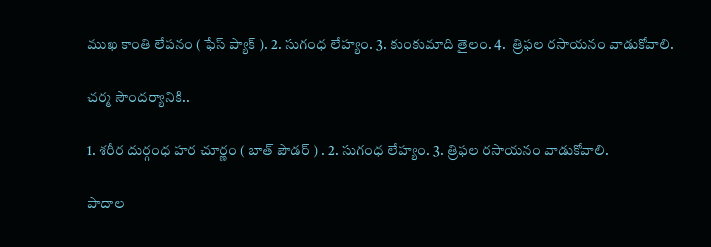ముఖ కాంతి లేపనం ( ఫేస్ ప్యాక్ ). 2. సుగంధ లేహ్యం. 3. కుంకుమాది తైలం. 4.  త్రిఫల రసాయనం వాడుకోవాలి.

చర్మ సౌందర్యానికి..

1. శరీర దుర్గంధ హర చూర్ణం ( బాత్ పౌడర్ ) . 2. సుగంధ లేహ్యం. 3. త్రిఫల రసాయనం వాడుకోవాలి.

పాదాల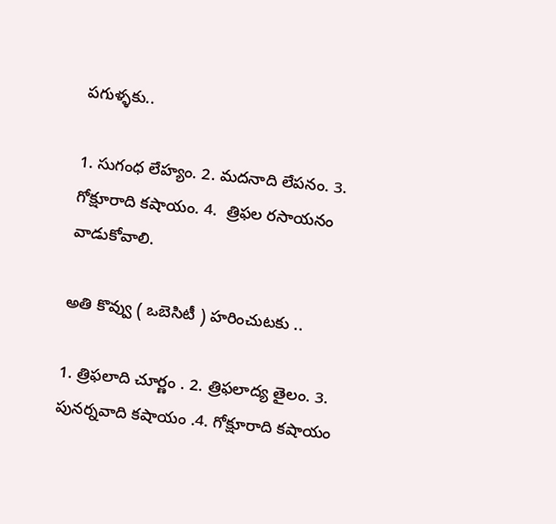పగుళ్ళకు..

1. సుగంధ లేహ్యం. 2. మదనాది లేపనం. 3.  గోక్షూరాది కషాయం. 4.  త్రిఫల రసాయనం వాడుకోవాలి.

అతి కొవ్వు ( ఒబెసిటీ ) హరించుటకు ..

1. త్రిఫలాది చూర్ణం . 2. త్రిఫలాద్య తైలం. 3. పునర్నవాది కషాయం .4. గోక్షూరాది కషాయం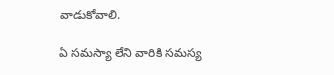వాడుకోవాలి.

ఏ సమస్యా లేని వారికి సమస్య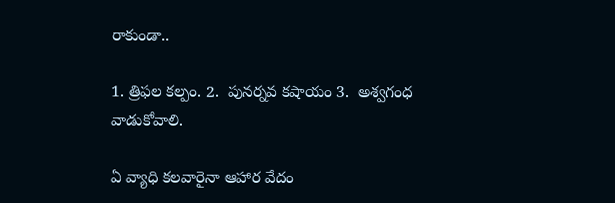రాకుండా..

1. త్రిఫల కల్పం. 2.  పునర్నవ కషాయం 3.  అశ్వగంధ వాడుకోవాలి.

ఏ వ్యాధి కలవారైనా ఆహార వేదం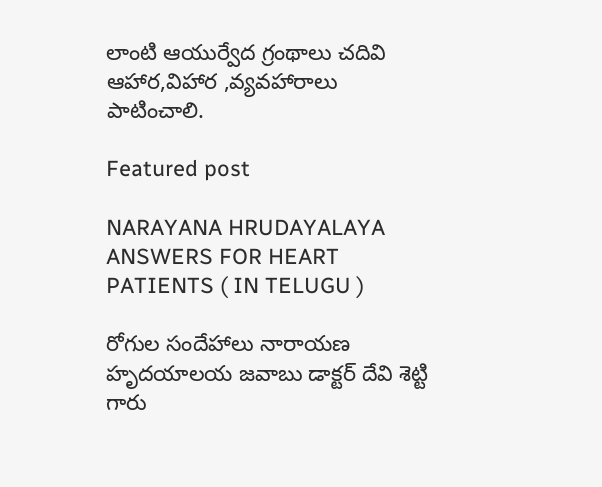లాంటి ఆయుర్వేద గ్రంథాలు చదివి ఆహార,విహార ,వ్యవహారాలు పాటించాలి.

Featured post

NARAYANA HRUDAYALAYA ANSWERS FOR HEART PATIENTS ( IN TELUGU )

రోగుల సందేహాలు నారాయణ హృదయాలయ జవాబు డాక్టర్ దేవి శెట్టి గారు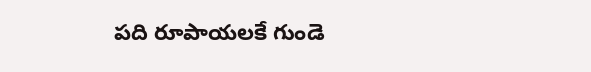పది రూపాయలకే గుండె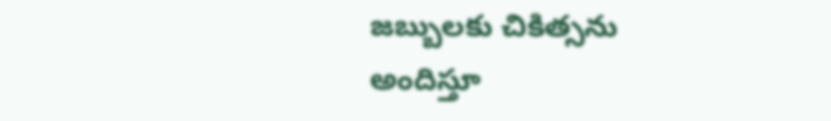జబ్బులకు చికిత్సను అందిస్తూ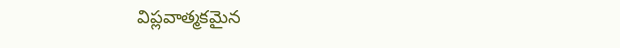విప్లవాత్మకమైన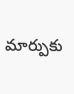మార్పుకు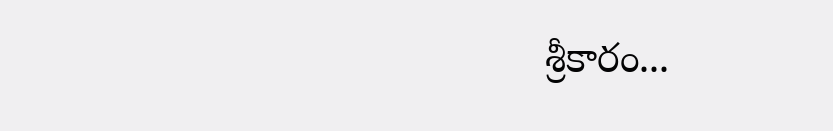శ్రీకారం...